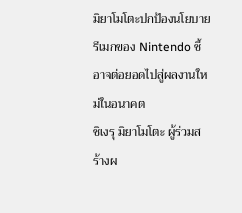มิยาโมโตะปกป้องนโยบายรีเมกของ Nintendo ชี้อาจต่อยอดไปสู่ผลงานใหม่ในอนาคต
ชิเงรุ มิยาโมโตะ ผู้ร่วมสร้างผ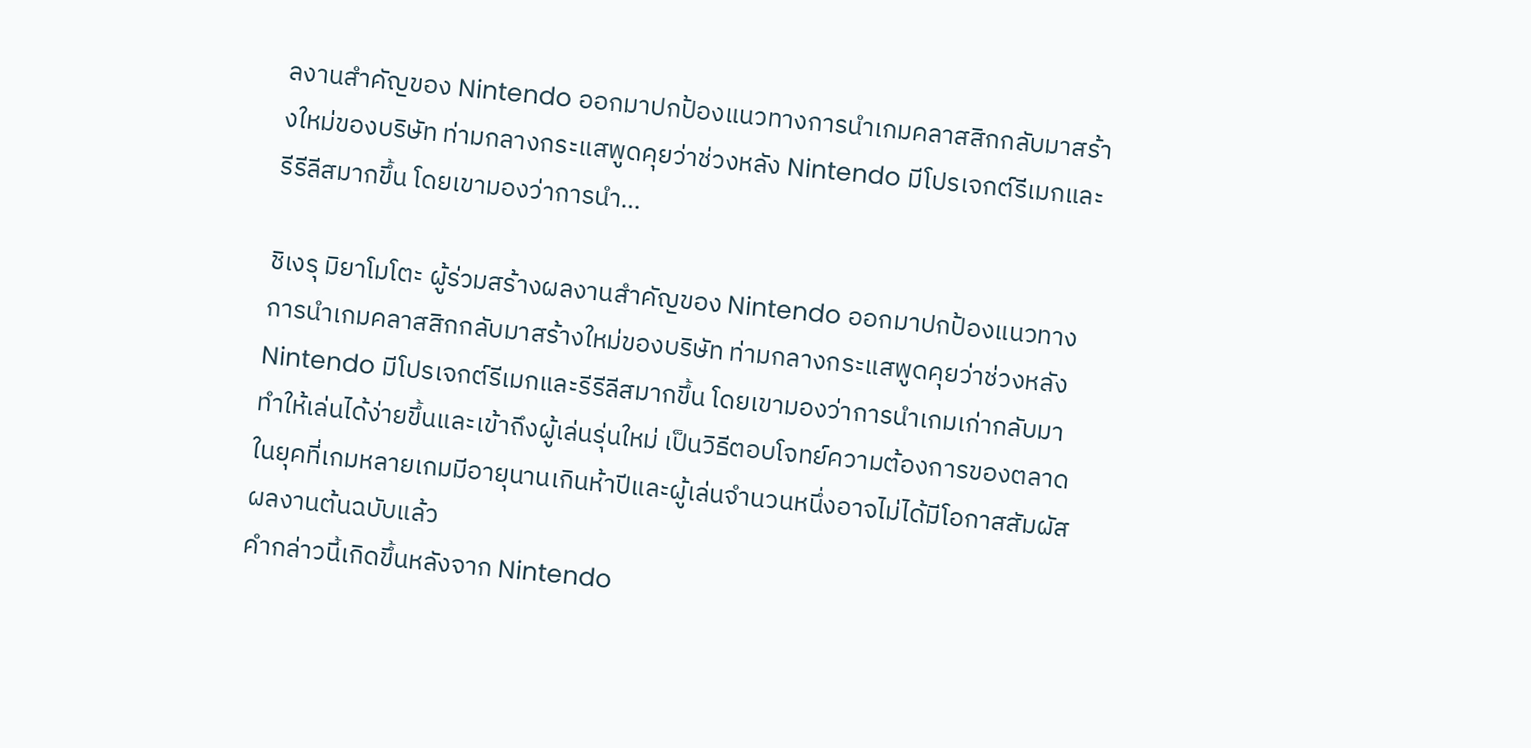ลงานสำคัญของ Nintendo ออกมาปกป้องแนวทางการนำเกมคลาสสิกกลับมาสร้างใหม่ของบริษัท ท่ามกลางกระแสพูดคุยว่าช่วงหลัง Nintendo มีโปรเจกต์รีเมกและรีรีลีสมากขึ้น โดยเขามองว่าการนำ…

ชิเงรุ มิยาโมโตะ ผู้ร่วมสร้างผลงานสำคัญของ Nintendo ออกมาปกป้องแนวทางการนำเกมคลาสสิกกลับมาสร้างใหม่ของบริษัท ท่ามกลางกระแสพูดคุยว่าช่วงหลัง Nintendo มีโปรเจกต์รีเมกและรีรีลีสมากขึ้น โดยเขามองว่าการนำเกมเก่ากลับมาทำให้เล่นได้ง่ายขึ้นและเข้าถึงผู้เล่นรุ่นใหม่ เป็นวิธีตอบโจทย์ความต้องการของตลาดในยุคที่เกมหลายเกมมีอายุนานเกินห้าปีและผู้เล่นจำนวนหนึ่งอาจไม่ได้มีโอกาสสัมผัสผลงานต้นฉบับแล้ว
คำกล่าวนี้เกิดขึ้นหลังจาก Nintendo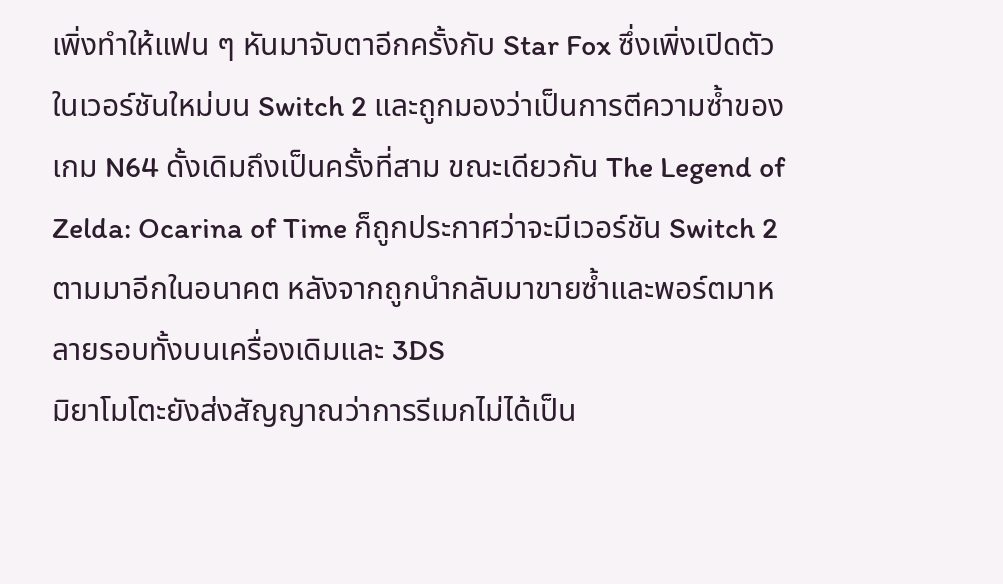เพิ่งทำให้แฟน ๆ หันมาจับตาอีกครั้งกับ Star Fox ซึ่งเพิ่งเปิดตัวในเวอร์ชันใหม่บน Switch 2 และถูกมองว่าเป็นการตีความซ้ำของเกม N64 ดั้งเดิมถึงเป็นครั้งที่สาม ขณะเดียวกัน The Legend of Zelda: Ocarina of Time ก็ถูกประกาศว่าจะมีเวอร์ชัน Switch 2 ตามมาอีกในอนาคต หลังจากถูกนำกลับมาขายซ้ำและพอร์ตมาหลายรอบทั้งบนเครื่องเดิมและ 3DS
มิยาโมโตะยังส่งสัญญาณว่าการรีเมกไม่ได้เป็น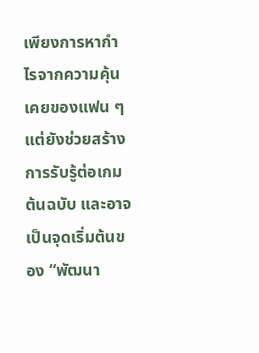เพียงการหากำไรจากความคุ้นเคยของแฟน ๆ แต่ยังช่วยสร้างการรับรู้ต่อเกมต้นฉบับ และอาจเป็นจุดเริ่มต้นของ “พัฒนา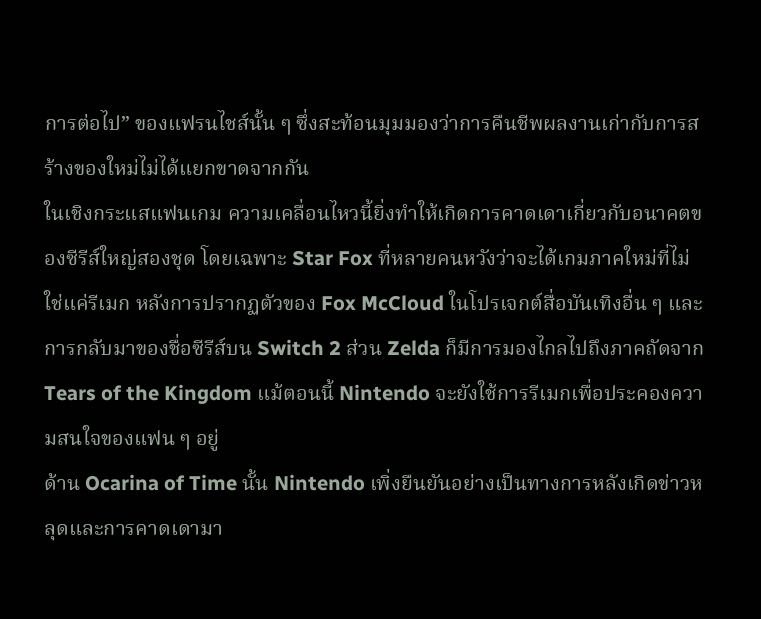การต่อไป” ของแฟรนไชส์นั้น ๆ ซึ่งสะท้อนมุมมองว่าการคืนชีพผลงานเก่ากับการสร้างของใหม่ไม่ได้แยกขาดจากกัน
ในเชิงกระแสแฟนเกม ความเคลื่อนไหวนี้ยิ่งทำให้เกิดการคาดเดาเกี่ยวกับอนาคตของซีรีส์ใหญ่สองชุด โดยเฉพาะ Star Fox ที่หลายคนหวังว่าจะได้เกมภาคใหม่ที่ไม่ใช่แค่รีเมก หลังการปรากฏตัวของ Fox McCloud ในโปรเจกต์สื่อบันเทิงอื่น ๆ และการกลับมาของชื่อซีรีส์บน Switch 2 ส่วน Zelda ก็มีการมองไกลไปถึงภาคถัดจาก Tears of the Kingdom แม้ตอนนี้ Nintendo จะยังใช้การรีเมกเพื่อประคองความสนใจของแฟน ๆ อยู่
ด้าน Ocarina of Time นั้น Nintendo เพิ่งยืนยันอย่างเป็นทางการหลังเกิดข่าวหลุดและการคาดเดามา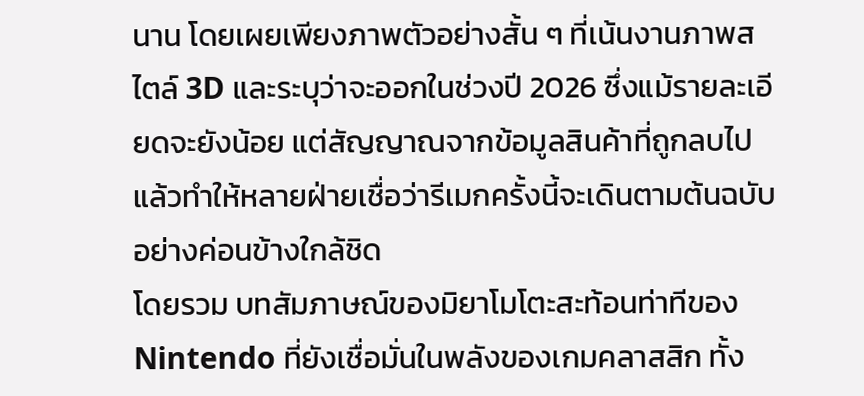นาน โดยเผยเพียงภาพตัวอย่างสั้น ๆ ที่เน้นงานภาพสไตล์ 3D และระบุว่าจะออกในช่วงปี 2026 ซึ่งแม้รายละเอียดจะยังน้อย แต่สัญญาณจากข้อมูลสินค้าที่ถูกลบไปแล้วทำให้หลายฝ่ายเชื่อว่ารีเมกครั้งนี้จะเดินตามต้นฉบับอย่างค่อนข้างใกล้ชิด
โดยรวม บทสัมภาษณ์ของมิยาโมโตะสะท้อนท่าทีของ Nintendo ที่ยังเชื่อมั่นในพลังของเกมคลาสสิก ทั้ง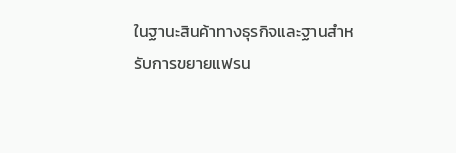ในฐานะสินค้าทางธุรกิจและฐานสำหรับการขยายแฟรน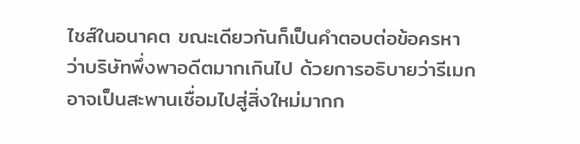ไชส์ในอนาคต ขณะเดียวกันก็เป็นคำตอบต่อข้อครหาว่าบริษัทพึ่งพาอดีตมากเกินไป ด้วยการอธิบายว่ารีเมกอาจเป็นสะพานเชื่อมไปสู่สิ่งใหม่มากก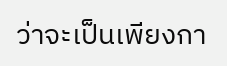ว่าจะเป็นเพียงกา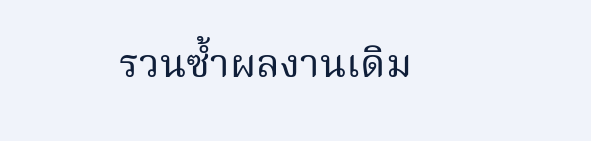รวนซ้ำผลงานเดิม